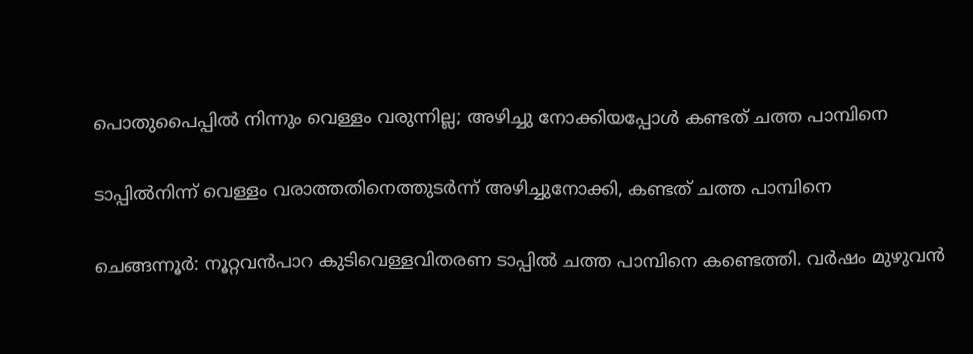പൊതുപൈപ്പില്‍ നിന്നും വെള്ളം വരുന്നില്ല; അഴിച്ചു നോക്കിയപ്പോള്‍ കണ്ടത് ചത്ത പാമ്പിനെ

ടാപ്പിൽനിന്ന് വെള്ളം വരാത്തതിനെത്തുടർന്ന്‌ അഴിച്ചുനോക്കി, കണ്ടത് ചത്ത പാമ്പിനെ

ചെങ്ങന്നൂർ: നൂറ്റവൻപാറ കുടിവെള്ളവിതരണ ടാപ്പിൽ ചത്ത പാമ്പിനെ കണ്ടെത്തി. വർഷം മുഴുവൻ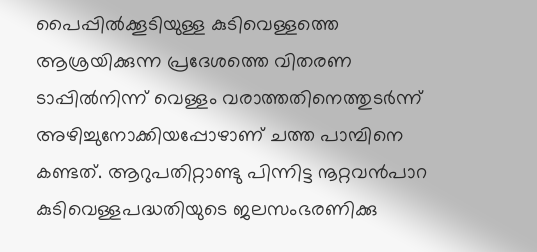പൈപ്പിൽക്കൂടിയുള്ള കുടിവെള്ളത്തെ ആശ്രയിക്കുന്ന പ്രദേശത്തെ വിതരണ ടാപ്പിൽനിന്ന് വെള്ളം വരാത്തതിനെത്തുടർന്ന്‌ അഴിച്ചുനോക്കിയപ്പോഴാണ് ചത്ത പാമ്പിനെ കണ്ടത്. ആറുപതിറ്റാണ്ടു പിന്നിട്ട നൂറ്റവൻപാറ കുടിവെള്ളപദ്ധതിയുടെ ജലസംഭരണിക്കു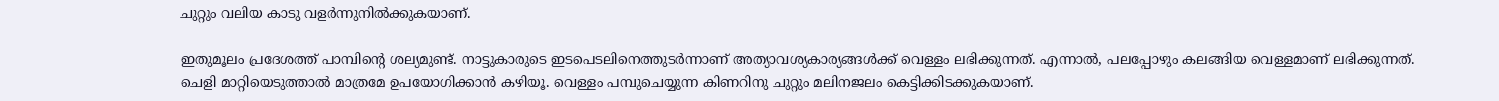ചുറ്റും വലിയ കാടു വളർന്നുനിൽക്കുകയാണ്.

ഇതുമൂലം പ്രദേശത്ത് പാമ്പിന്റെ ശല്യമുണ്ട്. നാട്ടുകാരുടെ ഇടപെടലിനെത്തുടർന്നാണ് അത്യാവശ്യകാര്യങ്ങൾക്ക് വെള്ളം ലഭിക്കുന്നത്. എന്നാൽ, പലപ്പോഴും കലങ്ങിയ വെള്ളമാണ് ലഭിക്കുന്നത്. ചെളി മാറ്റിയെടുത്താൽ മാത്രമേ ഉപയോഗിക്കാൻ കഴിയൂ. വെള്ളം പമ്പുചെയ്യുന്ന കിണറിനു ചുറ്റും മലിനജലം കെട്ടിക്കിടക്കുകയാണ്.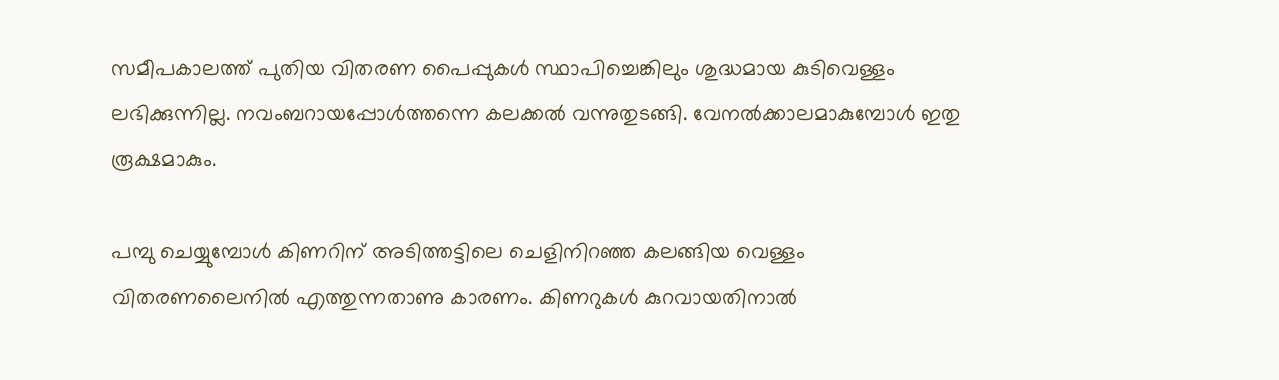സമീപകാലത്ത് പുതിയ വിതരണ പൈപ്പുകൾ സ്ഥാപിച്ചെങ്കിലും ശുദ്ധമായ കുടിവെള്ളം ലഭിക്കുന്നില്ല. നവംബറായപ്പോൾത്തന്നെ കലക്കൽ വന്നുതുടങ്ങി. വേനൽക്കാലമാകുമ്പോൾ ഇതു രൂക്ഷമാകും.

പമ്പു ചെയ്യുമ്പോൾ കിണറിന് അടിത്തട്ടിലെ ചെളിനിറഞ്ഞ കലങ്ങിയ വെള്ളം വിതരണലൈനിൽ എത്തുന്നതാണു കാരണം. കിണറുകൾ കുറവായതിനാൽ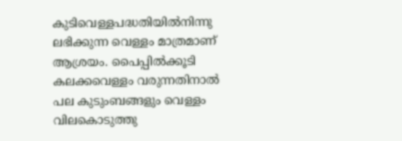കുടിവെള്ളപദ്ധതിയിൽനിന്നു ലഭിക്കുന്ന വെള്ളം മാത്രമാണ് ആശ്രയം. പൈപ്പിൽക്കൂടി കലക്കവെള്ളം വരുന്നതിനാൽ പല കുടുംബങ്ങളും വെള്ളം വിലകൊടുത്തു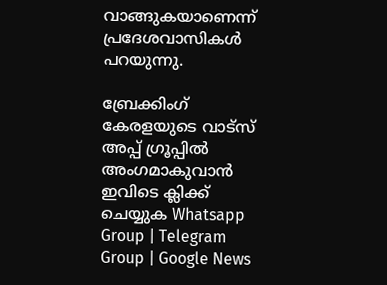വാങ്ങുകയാണെന്ന് പ്രദേശവാസികൾ പറയുന്നു.

ബ്രേക്കിംഗ് കേരളയുടെ വാട്സ് അപ്പ് ഗ്രൂപ്പിൽ അംഗമാകുവാൻ ഇവിടെ ക്ലിക്ക് ചെയ്യുക Whatsapp Group | Telegram Group | Google News